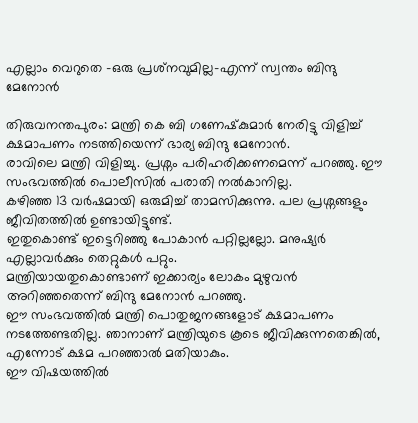എല്ലാം വെറുതെ -ഒരു പ്രശ്‌നവുമില്ല-എന്ന് സ്വന്തം ബിന്ദു മേനോന്‍

തിരുവനന്തപുരം: മന്ത്രി കെ ബി ഗണേഷ്‌കുമാര്‍ നേരിട്ടു വിളിച്ച് ക്ഷമാപണം നടത്തിയെന്ന് ഭാര്യ ബിന്ദു മേനോന്‍.
രാവിലെ മന്ത്രി വിളിച്ചു. പ്രശ്നം പരിഹരിക്കണമെന്ന് പറഞ്ഞു. ഈ സംഭവത്തില്‍ പൊലീസില്‍ പരാതി നല്‍കാനില്ല.
കഴിഞ്ഞ 13 വര്‍ഷമായി ഒരുമിച്ച് താമസിക്കുന്നു. പല പ്രശ്നങ്ങളും ജീവിതത്തില്‍ ഉണ്ടായിട്ടുണ്ട്.
ഇതുകൊണ്ട് ഇട്ടെറിഞ്ഞു പോകാന്‍ പറ്റില്ലല്ലോ. മനുഷ്യര്‍ എല്ലാവര്‍ക്കും തെറ്റുകള്‍ പറ്റും.
മന്ത്രിയായതുകൊണ്ടാണ് ഇക്കാര്യം ലോകം മുഴുവന്‍ അറിഞ്ഞതെന്ന് ബിന്ദു മേനോന്‍ പറഞ്ഞു.
ഈ സംഭവത്തില്‍ മന്ത്രി പൊതുജനങ്ങളോട് ക്ഷമാപണം നടത്തേണ്ടതില്ല. ഞാനാണ് മന്ത്രിയുടെ കൂടെ ജീവിക്കുന്നതെങ്കില്‍, എന്നോട് ക്ഷമ പറഞ്ഞാല്‍ മതിയാകും.
ഈ വിഷയത്തില്‍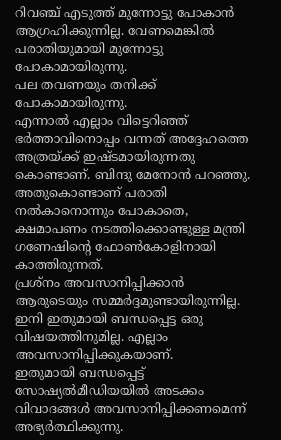റിവഞ്ച് എടുത്ത് മുന്നോട്ടു പോകാന്‍ ആഗ്രഹിക്കുന്നില്ല. വേണമെങ്കില്‍ പരാതിയുമായി മുന്നോട്ടു പോകാമായിരുന്നു.
പല തവണയും തനിക്ക് പോകാമായിരുന്നു.
എന്നാല്‍ എല്ലാം വിട്ടെറിഞ്ഞ് ഭര്‍ത്താവിനൊപ്പം വന്നത് അദ്ദേഹത്തെ അത്രയ്ക്ക് ഇഷ്ടമായിരുന്നതു കൊണ്ടാണ്. ബിന്ദു മേനോന്‍ പറഞ്ഞു.
അതുകൊണ്ടാണ് പരാതി നല്‍കാനൊന്നും പോകാതെ, ക്ഷമാപണം നടത്തിക്കൊണ്ടുള്ള മന്ത്രി ഗണേഷിന്റെ ഫോണ്‍കോളിനായി കാത്തിരുന്നത്.
പ്രശ്നം അവസാനിപ്പിക്കാന്‍ ആരുടെയും സമ്മര്‍ദ്ദമുണ്ടായിരുന്നില്ല.
ഇനി ഇതുമായി ബന്ധപ്പെട്ട ഒരു വിഷയത്തിനുമില്ല. എല്ലാം അവസാനിപ്പിക്കുകയാണ്.
ഇതുമായി ബന്ധപ്പെട്ട് സോഷ്യല്‍മീഡിയയില്‍ അടക്കം വിവാദങ്ങള്‍ അവസാനിപ്പിക്കണമെന്ന് അഭ്യര്‍ത്ഥിക്കുന്നു.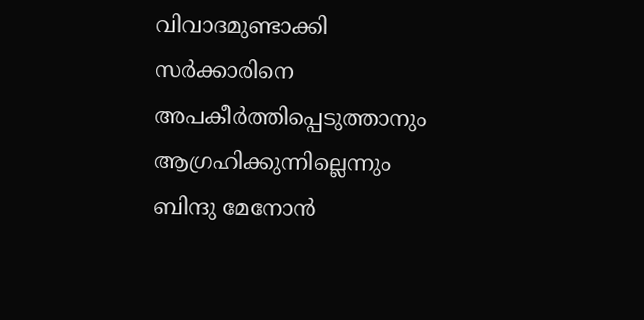വിവാദമുണ്ടാക്കി സര്‍ക്കാരിനെ അപകീര്‍ത്തിപ്പെടുത്താനും ആഗ്രഹിക്കുന്നില്ലെന്നും ബിന്ദു മേനോന്‍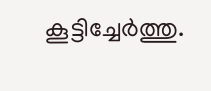കൂട്ടിച്ചേര്‍ത്തു.